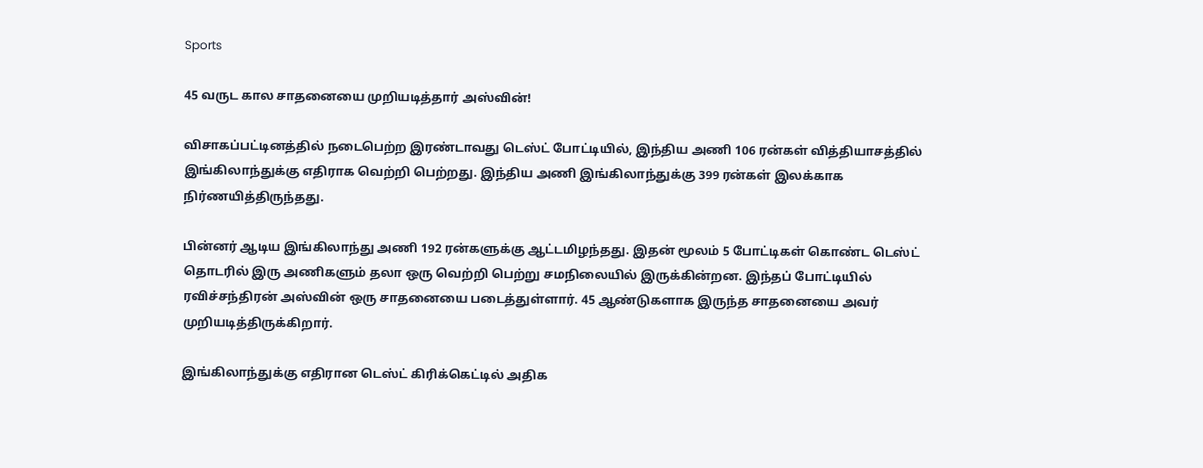Sports

45 வருட கால சாதனையை முறியடித்தார் அஸ்வின்!

விசாகப்பட்டினத்தில் நடைபெற்ற இரண்டாவது டெஸ்ட் போட்டியில், இந்திய அணி 106 ரன்கள் வித்தியாசத்தில் இங்கிலாந்துக்கு எதிராக வெற்றி பெற்றது. இந்திய அணி இங்கிலாந்துக்கு 399 ரன்கள் இலக்காக நிர்ணயித்திருந்தது.

பின்னர் ஆடிய இங்கிலாந்து அணி 192 ரன்களுக்கு ஆட்டமிழந்தது. இதன் மூலம் 5 போட்டிகள் கொண்ட டெஸ்ட் தொடரில் இரு அணிகளும் தலா ஒரு வெற்றி பெற்று சமநிலையில் இருக்கின்றன. இந்தப் போட்டியில் ரவிச்சந்திரன் அஸ்வின் ஒரு சாதனையை படைத்துள்ளார். 45 ஆண்டுகளாக இருந்த சாதனையை அவர் முறியடித்திருக்கிறார்.

இங்கிலாந்துக்கு எதிரான டெஸ்ட் கிரிக்கெட்டில் அதிக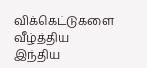விக்கெட்டுகளை வீழ்த்திய இந்திய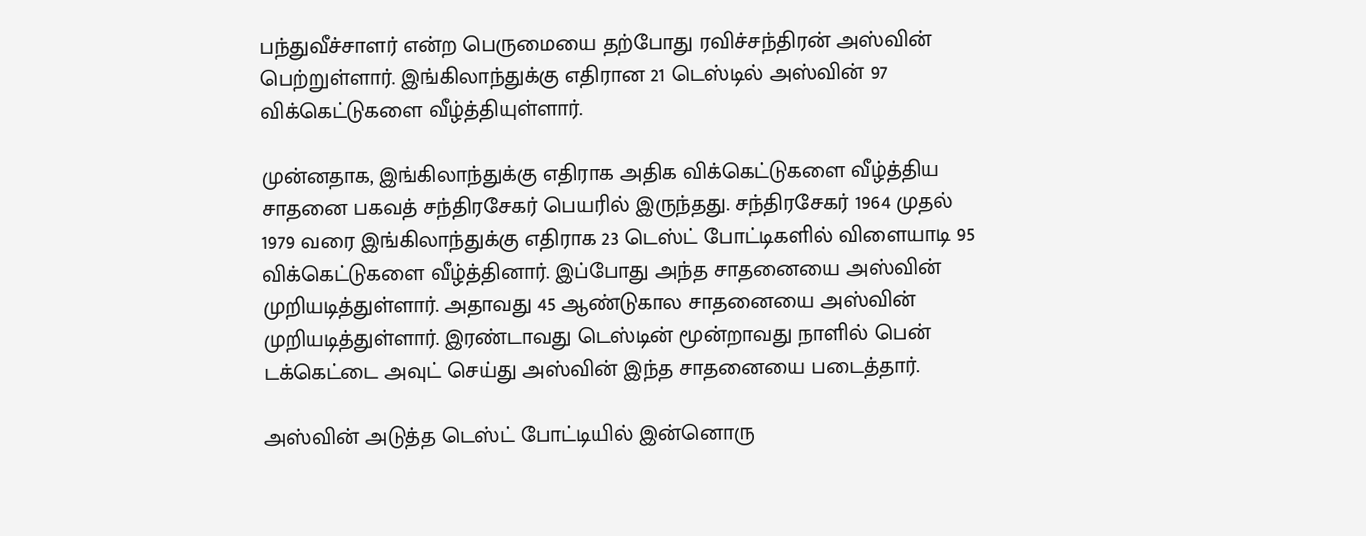பந்துவீச்சாளர் என்ற பெருமையை தற்போது ரவிச்சந்திரன் அஸ்வின் பெற்றுள்ளார். இங்கிலாந்துக்கு எதிரான 21 டெஸ்டில் அஸ்வின் 97 விக்கெட்டுகளை வீழ்த்தியுள்ளார்.

முன்னதாக, இங்கிலாந்துக்கு எதிராக அதிக விக்கெட்டுகளை வீழ்த்திய சாதனை பகவத் சந்திரசேகர் பெயரில் இருந்தது. சந்திரசேகர் 1964 முதல் 1979 வரை இங்கிலாந்துக்கு எதிராக 23 டெஸ்ட் போட்டிகளில் விளையாடி 95 விக்கெட்டுகளை வீழ்த்தினார். இப்போது அந்த சாதனையை அஸ்வின் முறியடித்துள்ளார். அதாவது 45 ஆண்டுகால சாதனையை அஸ்வின் முறியடித்துள்ளார். இரண்டாவது டெஸ்டின் மூன்றாவது நாளில் பென் டக்கெட்டை அவுட் செய்து அஸ்வின் இந்த சாதனையை படைத்தார்.

அஸ்வின் அடுத்த டெஸ்ட் போட்டியில் இன்னொரு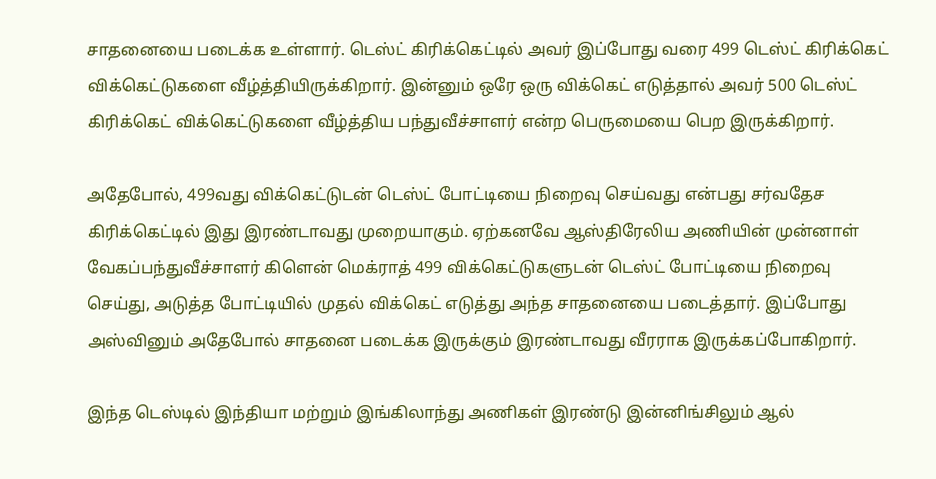சாதனையை படைக்க உள்ளார். டெஸ்ட் கிரிக்கெட்டில் அவர் இப்போது வரை 499 டெஸ்ட் கிரிக்கெட் விக்கெட்டுகளை வீழ்த்தியிருக்கிறார். இன்னும் ஒரே ஒரு விக்கெட் எடுத்தால் அவர் 500 டெஸ்ட் கிரிக்கெட் விக்கெட்டுகளை வீழ்த்திய பந்துவீச்சாளர் என்ற பெருமையை பெற இருக்கிறார்.

அதேபோல், 499வது விக்கெட்டுடன் டெஸ்ட் போட்டியை நிறைவு செய்வது என்பது சர்வதேச கிரிக்கெட்டில் இது இரண்டாவது முறையாகும். ஏற்கனவே ஆஸ்திரேலிய அணியின் முன்னாள் வேகப்பந்துவீச்சாளர் கிளென் மெக்ராத் 499 விக்கெட்டுகளுடன் டெஸ்ட் போட்டியை நிறைவு செய்து, அடுத்த போட்டியில் முதல் விக்கெட் எடுத்து அந்த சாதனையை படைத்தார். இப்போது அஸ்வினும் அதேபோல் சாதனை படைக்க இருக்கும் இரண்டாவது வீரராக இருக்கப்போகிறார்.

இந்த டெஸ்டில் இந்தியா மற்றும் இங்கிலாந்து அணிகள் இரண்டு இன்னிங்சிலும் ஆல்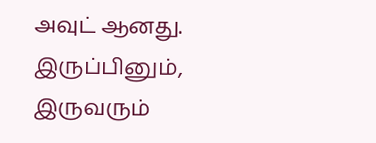அவுட் ஆனது. இருப்பினும், இருவரும்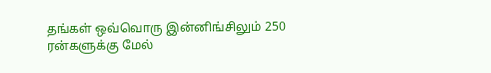தங்கள் ஒவ்வொரு இன்னிங்சிலும் 250 ரன்களுக்கு மேல்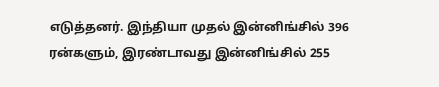எடுத்தனர். இந்தியா முதல் இன்னிங்சில் 396 ரன்களும், இரண்டாவது இன்னிங்சில் 255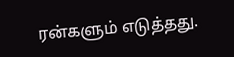ரன்களும் எடுத்தது.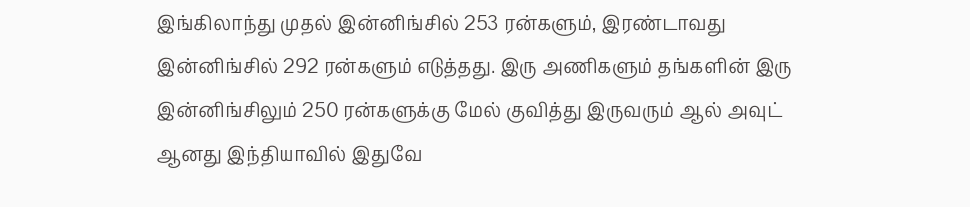இங்கிலாந்து முதல் இன்னிங்சில் 253 ரன்களும், இரண்டாவது இன்னிங்சில் 292 ரன்களும் எடுத்தது. இரு அணிகளும் தங்களின் இரு இன்னிங்சிலும் 250 ரன்களுக்கு மேல் குவித்து இருவரும் ஆல் அவுட் ஆனது இந்தியாவில் இதுவே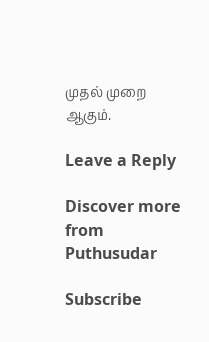முதல் முறை ஆகும்.

Leave a Reply

Discover more from Puthusudar

Subscribe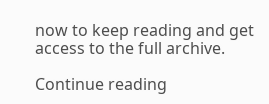now to keep reading and get access to the full archive.

Continue reading